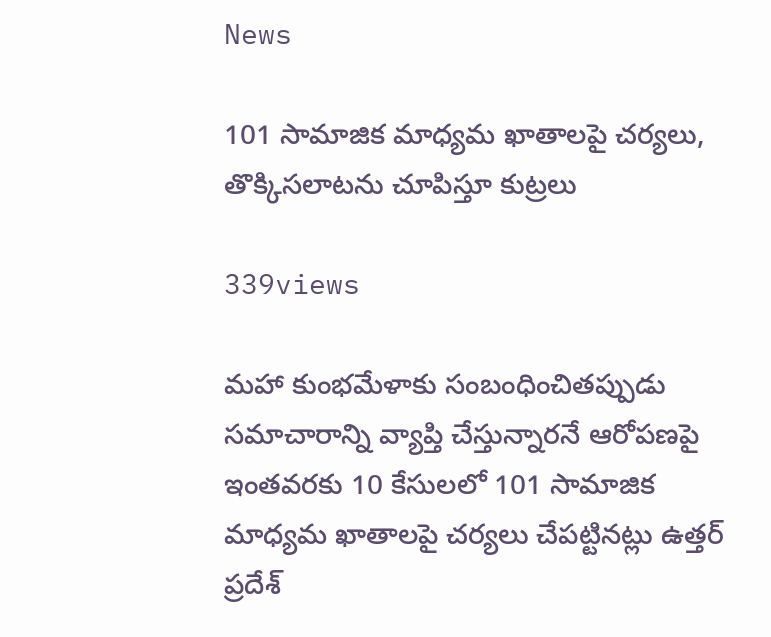News

101 సామాజిక మాధ్యమ ఖాతాలపై చర్యలు, తొక్కిసలాటను చూపిస్తూ కుట్రలు

339views

మహా కుంభమేళాకు సంబంధించితప్పుడు సమాచారాన్ని వ్యాప్తి చేస్తున్నారనే ఆరోపణపై ఇంతవరకు 10 కేసులలో 101 సామాజిక మాధ్యమ ఖాతాలపై చర్యలు చేపట్టినట్లు ఉత్తర్ ప్రదేశ్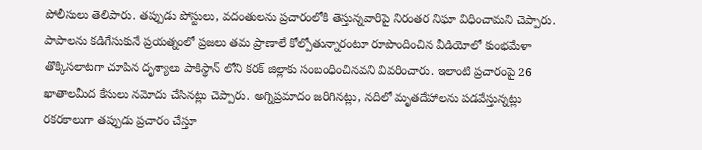పోలీసులు తెలిపారు. తప్పుడు పోస్టులు, వదంతులను ప్రచారంలోకి తెస్తున్నవారిపై నిరంతర నిఘా విధించామని చెప్పారు. పాపాలను కడిగేసుకునే ప్రయత్నంలో ప్రజలు తమ ప్రాణాలే కోల్పోతున్నారంటూ రూపొందించిన వీడియోలో కుంభమేళా తొక్కిసలాటగా చూపిన దృశ్యాలు పాకిస్థాన్ లోని కరక్ జిల్లాకు సంబంధించినవని వివరించారు. ఇలాంటి ప్రచారంపై 26 ఖాతాలమీద కేసులు నమోదు చేసినట్లు చెప్పారు. అగ్నిప్రమాదం జరిగినట్లు, నదిలో మృతదేహాలను పడవేస్తున్నట్లు రకరకాలుగా తప్పుడు ప్రచారం చేస్తూ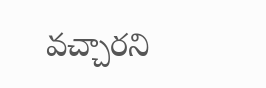వచ్చారని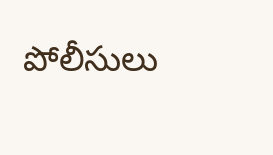పోలీసులు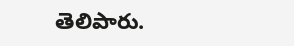తెలిపారు.